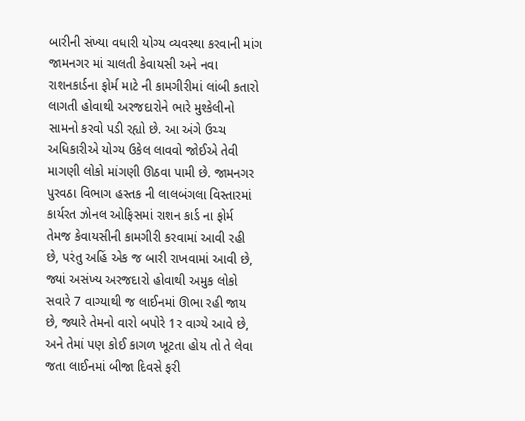બારીની સંખ્યા વધારી યોગ્ય વ્યવસ્થા કરવાની માંગ
જામનગર માં ચાલતી કેવાયસી અને નવા રાશનકાર્ડના ફોર્મ માટે ની કામગીરીમાં લાંબી કતારો લાગતી હોવાથી અરજદારોને ભારે મુશ્કેલીનો સામનો કરવો પડી રહ્યો છે. આ અંગે ઉચ્ચ અધિકારીએ યોગ્ય ઉકેલ લાવવો જોઈએ તેવી માગણી લોકો માંગણી ઊઠવા પામી છે. જામનગર પુરવઠા વિભાગ હસ્તક ની લાલબંગલા વિસ્તારમાં કાર્યરત ઝોનલ ઓફિસમાં રાશન કાર્ડ ના ફોર્મ તેમજ કેવાયસીની કામગીરી કરવામાં આવી રહી છે, પરંતુ અહિં એક જ બારી રાખવામાં આવી છે, જ્યાં અસંખ્ય અરજદારો હોવાથી અમુક લોકો સવારે 7 વાગ્યાથી જ લાઈનમાં ઊભા રહી જાય છે, જ્યારે તેમનો વારો બપોરે 1ર વાગ્યે આવે છે, અને તેમાં પણ કોઈ કાગળ ખૂટતા હોય તો તે લેવા જતા લાઈનમાં બીજા દિવસે ફરી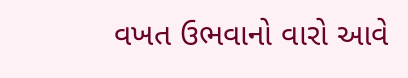વખત ઉભવાનો વારો આવે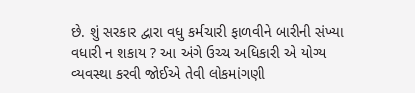છે. શું સરકાર દ્વારા વધુ કર્મચારી ફાળવીને બારીની સંખ્યા વધારી ન શકાય ? આ અંગે ઉચ્ચ અધિકારી એ યોગ્ય વ્યવસ્થા કરવી જોઈએ તેવી લોકમાંગણી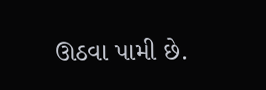ઊઠવા પામી છે.